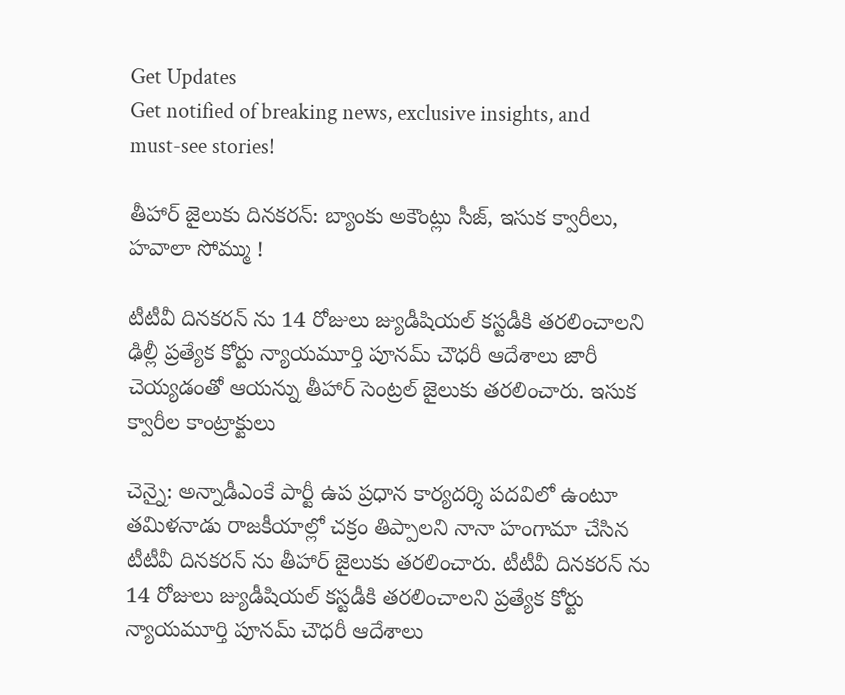Get Updates
Get notified of breaking news, exclusive insights, and must-see stories!

తీహార్ జైలుకు దినకరన్: బ్యాంకు అకౌంట్లు సీజ్, ఇసుక క్వారీలు, హవాలా సోమ్ము !

టీటీవీ దినకరన్ ను 14 రోజులు జ్యుడీషియల్ కస్టడీకి తరలించాలని ఢిల్లీ ప్రత్యేక కోర్టు న్యాయమూర్తి పూనమ్ చౌధరీ ఆదేశాలు జారీ చెయ్యడంతో ఆయన్ను తీహార్ సెంట్రల్ జైలుకు తరలించారు. ఇసుక క్వారీల కాంట్రాక్టులు

చెన్నై: అన్నాడీఎంకే పార్టీ ఉప ప్రధాన కార్యదర్శి పదవిలో ఉంటూ తమిళనాడు రాజకీయాల్లో చక్రం తిప్పాలని నానా హంగామా చేసిన టీటీవీ దినకరన్ ను తీహార్ జైలుకు తరలించారు. టీటీవీ దినకరన్ ను 14 రోజులు జ్యుడీషియల్ కస్టడీకి తరలించాలని ప్రత్యేక కోర్టు న్యాయమూర్తి పూనమ్ చౌధరీ ఆదేశాలు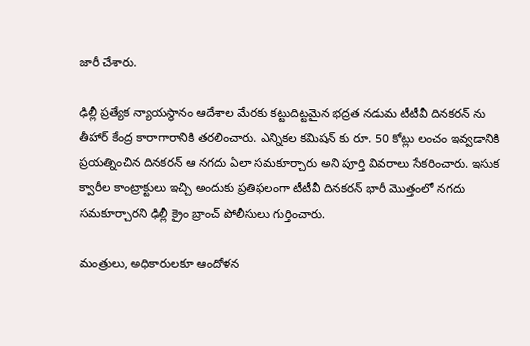జారీ చేశారు.

ఢిల్లీ ప్రత్యేక న్యాయస్థానం ఆదేశాల మేరకు కట్టుదిట్టమైన భద్రత నడుమ టీటీవీ దినకరన్ ను తీహార్ కేంద్ర కారాగారానికి తరలించారు. ఎన్నికల కమిషన్ కు రూ. 50 కోట్లు లంచం ఇవ్వడానికి ప్రయత్నించిన దినకరన్ ఆ నగదు ఏలా సమకూర్చారు అని పూర్తి వివరాలు సేకరించారు. ఇసుక క్వారీల కాంట్రాక్టులు ఇచ్చి అందుకు ప్రతిఫలంగా టీటీవీ దినకరన్ భారీ మొత్తంలో నగదు సమకూర్చారని ఢిల్లీ క్రైం బ్రాంచ్ పోలీసులు గుర్తించారు.

మంత్రులు, అధికారులకూ ఆందోళన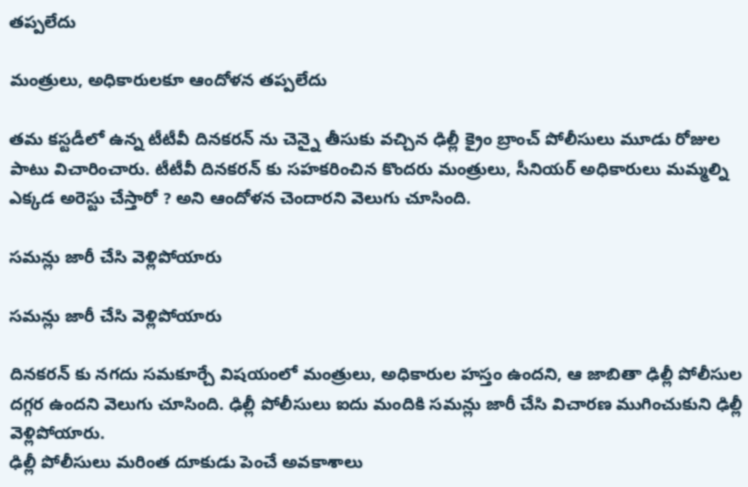తప్పలేదు

మంత్రులు, అధికారులకూ ఆందోళన తప్పలేదు

తమ కస్టడీలో ఉన్న టీటీవీ దినకరన్ ను చెన్నై తీసుకు వచ్చిన ఢిల్లీ క్రైం బ్రాంచ్ పోలీసులు మూడు రోజుల పాటు విచారించారు. టీటీవీ దినకరన్ కు సహకరించిన కొందరు మంత్రులు, సీనియర్ అధికారులు మమ్మల్ని ఎక్కడ అరెస్టు చేస్తారో ? అని ఆందోళన చెందారని వెలుగు చూసింది.

సమన్లు జారీ చేసి వెళ్లిపోయారు

సమన్లు జారీ చేసి వెళ్లిపోయారు

దినకరన్ కు నగదు సమకూర్చే విషయంలో మంత్రులు, అధికారుల హస్తం ఉందని, ఆ జాబితా ఢిల్లీ పోలీసుల దగ్గర ఉందని వెలుగు చూసింది. ఢిల్లీ పోలీసులు ఐదు మందికి సమన్లు జారీ చేసి విచారణ ముగించుకుని ఢిల్లీ వెళ్లిపోయారు.
ఢిల్లీ పోలీసులు మరింత దూకుడు పెంచే అవకాశాలు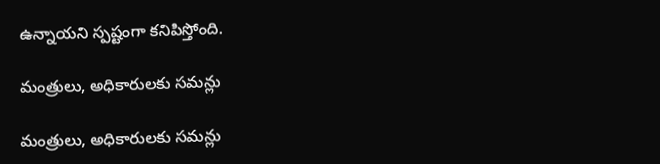ఉన్నాయని స్పష్టంగా కనిపిస్తోంది.

మంత్రులు, అధికారులకు సమన్లు

మంత్రులు, అధికారులకు సమన్లు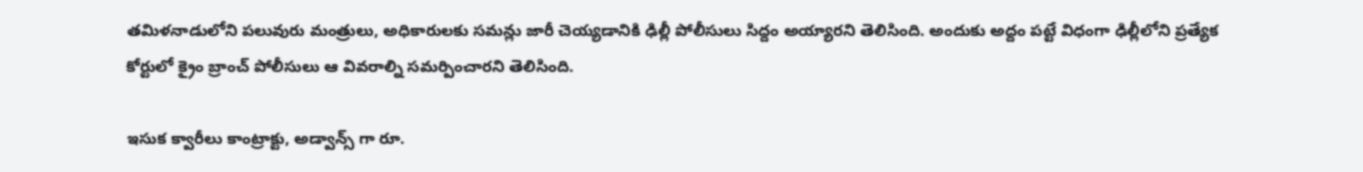తమిళనాడులోని పలువురు మంత్రులు, అధికారులకు సమన్లు జారీ చెయ్యడానికి ఢిల్లీ పోలీసులు సిద్దం అయ్యారని తెలిసింది. అందుకు అద్దం పట్టే విధంగా ఢిల్లీలోని ప్రత్యేక కోర్టులో క్రైం బ్రాంచ్ పోలీసులు ఆ వివరాల్ని సమర్పించారని తెలిసింది.

ఇసుక క్వారీలు కాంట్రాక్టు, అడ్వాన్స్ గా రూ.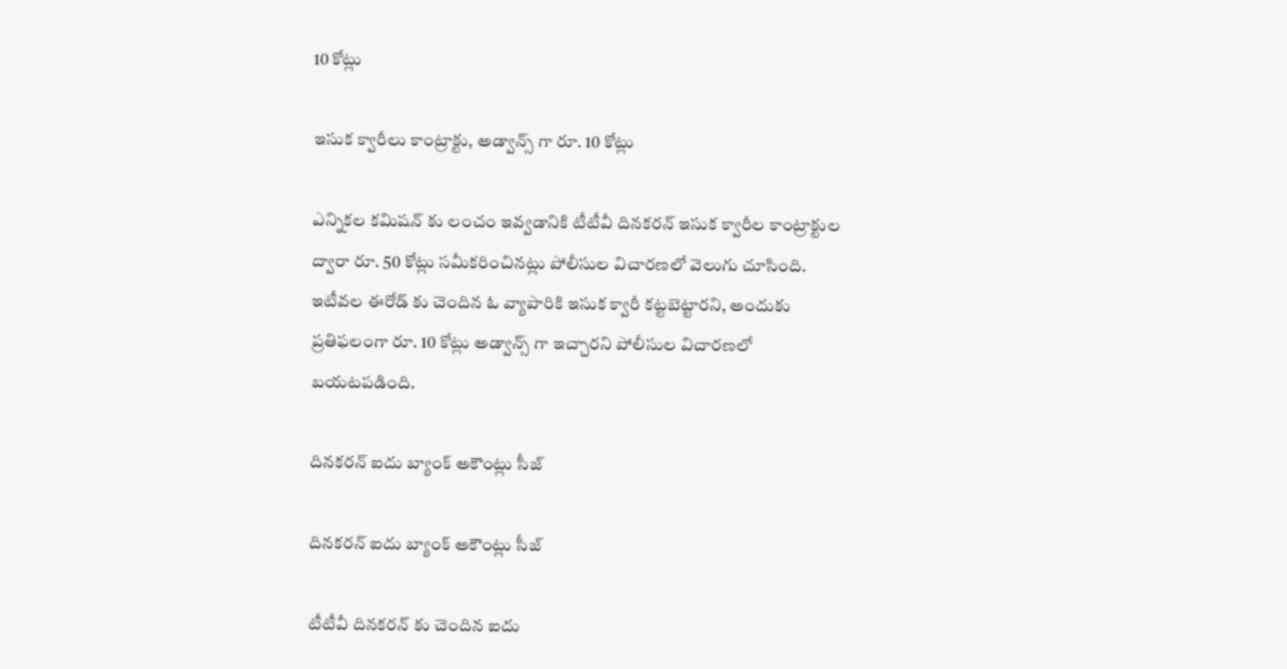10 కోట్లు

ఇసుక క్వారీలు కాంట్రాక్టు, అడ్వాన్స్ గా రూ. 10 కోట్లు

ఎన్నికల కమిషన్ కు లంచం ఇవ్వడానికి టీటీవీ దినకరన్ ఇసుక క్వారీల కాంట్రాక్టుల ద్వారా రూ. 50 కోట్లు సమీకరించినట్లు పోలీసుల విచారణలో వెలుగు చూసింది. ఇటీవల ఈరోడ్ కు చెందిన ఓ వ్యాపారికి ఇసుక క్వారీ కట్టబెట్టారని, అందుకు ప్రతిఫలంగా రూ. 10 కోట్లు అడ్వాన్స్ గా ఇచ్చారని పోలీసుల విచారణలో బయటపడింది.

దినకరన్ ఐదు బ్యాంక్ అకౌంట్లు సీజ్

దినకరన్ ఐదు బ్యాంక్ అకౌంట్లు సీజ్

టీటీవీ దినకరన్ కు చెందిన ఐదు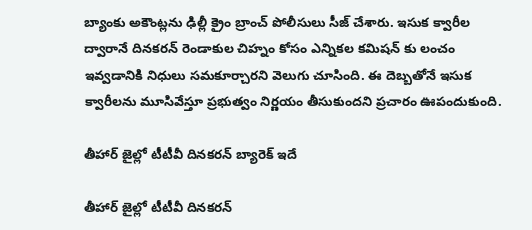బ్యాంకు అకౌంట్లను ఢిల్లీ క్రైం బ్రాంచ్ పోలీసులు సీజ్ చేశారు. ఇసుక క్వారీల ద్వారానే దినకరన్ రెండాకుల చిహ్నం కోసం ఎన్నికల కమిషన్ కు లంచం ఇవ్వడానికి నిధులు సమకూర్చారని వెలుగు చూసింది. ఈ దెబ్బతోనే ఇసుక క్వారీలను మూసివేస్తూ ప్రభుత్వం నిర్ణయం తీసుకుందని ప్రచారం ఊపందుకుంది.

తీహార్ జైల్లో టీటీవీ దినకరన్ బ్యారెక్ ఇదే

తీహార్ జైల్లో టీటీవీ దినకరన్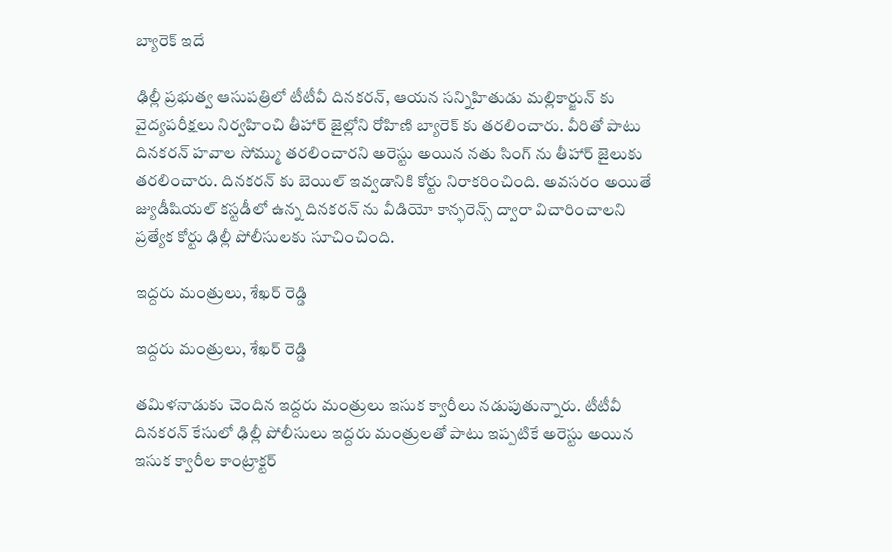బ్యారెక్ ఇదే

ఢిల్లీ ప్రభుత్వ ఆసుపత్రిలో టీటీవీ దినకరన్, ఆయన సన్నిహితుడు మల్లికార్జున్ కు వైద్యపరీక్షలు నిర్వహించి తీహార్ జైల్లోని రోహిణి బ్యారెక్ కు తరలించారు. వీరితో పాటు దినకరన్ హవాల సోమ్ము తరలించారని అరెస్టు అయిన నతు సింగ్ ను తీహార్ జైలుకు తరలించారు. దినకరన్ కు బెయిల్ ఇవ్వడానికి కోర్టు నిరాకరించింది. అవసరం అయితే జ్యుడీషియల్ కస్టడీలో ఉన్న దినకరన్ ను వీడియో కాన్ఫరెన్స్ ద్వారా విచారించాలని ప్రత్యేక కోర్టు ఢిల్లీ పోలీసులకు సూచించింది.

ఇద్దరు మంత్రులు, శేఖర్ రెడ్డి

ఇద్దరు మంత్రులు, శేఖర్ రెడ్డి

తమిళనాడుకు చెందిన ఇద్దరు మంత్రులు ఇసుక క్వారీలు నడుపుతున్నారు. టీటీవీ దినకరన్ కేసులో ఢిల్లీ పోలీసులు ఇద్దరు మంత్రులతో పాటు ఇప్పటికే అరెస్టు అయిన ఇసుక క్వారీల కాంట్రాక్టర్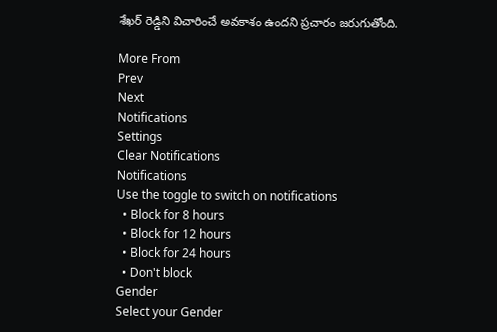శేఖర్ రెడ్డిని విచారించే అవకాశం ఉందని ప్రచారం జరుగుతోంది.

More From
Prev
Next
Notifications
Settings
Clear Notifications
Notifications
Use the toggle to switch on notifications
  • Block for 8 hours
  • Block for 12 hours
  • Block for 24 hours
  • Don't block
Gender
Select your Gender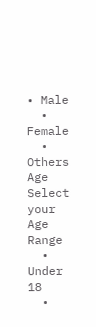• Male
  • Female
  • Others
Age
Select your Age Range
  • Under 18
  •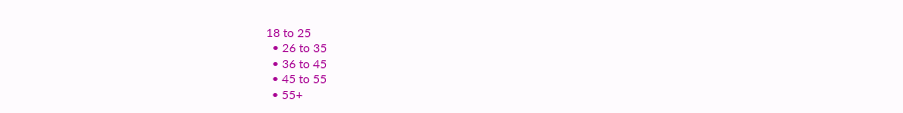18 to 25
  • 26 to 35
  • 36 to 45
  • 45 to 55
  • 55+